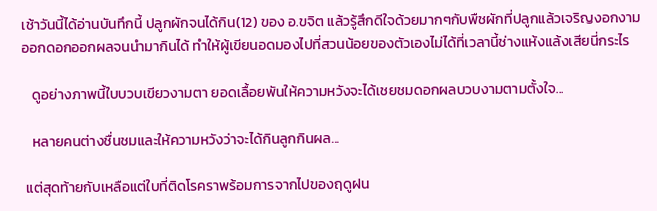เช้าวันนี้ได้อ่านบันทึกนี้ ปลูกผักจนได้กิน(12) ของ อ.ขจิต แล้วรู้สึกดีใจด้วยมากๆกับพืชผักที่ปลูกแล้วเจริญงอกงาม ออกดอกออกผลจนนำมากินได้ ทำให้ผู้เขียนอดมองไปที่สวนน้อยของตัวเองไม่ได้ที่เวลานี้ช่างแห้งแล้งเสียนี่กระไร

   ดูอย่างภาพนี้ใบบวบเขียวงามตา ยอดเลื้อยพันให้ความหวังจะได้เชยชมดอกผลบวบงามตามตั้งใจ...

   หลายคนต่างชื่นชมและให้ความหวังว่าจะได้กินลูกกินผล...

 แต่สุดท้ายกับเหลือแต่ใบที่ติดโรคราพร้อมการจากไปของฤดูฝน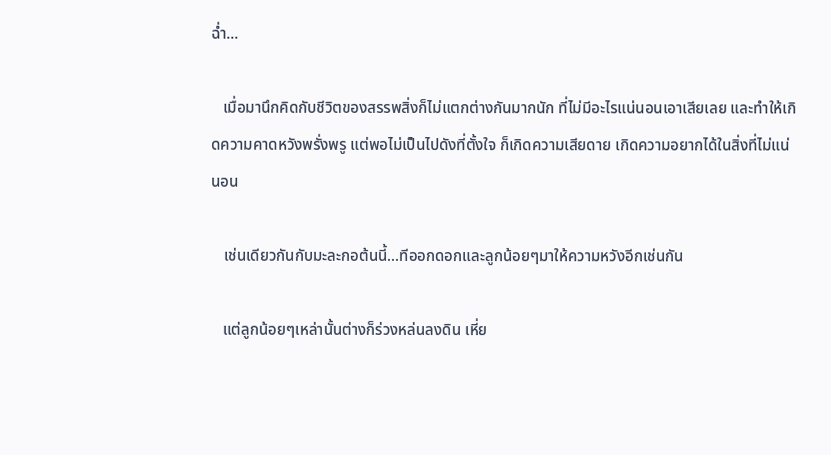ฉ่ำ...

   เมื่อมานึกคิดกับชีวิตของสรรพสิ่งก็ไม่แตกต่างกันมากนัก ที่ไม่มีอะไรแน่นอนเอาเสียเลย และทำให้เกิดความคาดหวังพรั่งพรู แต่พอไม่เป็นไปดังที่ตั้งใจ ก็เกิดความเสียดาย เกิดความอยากได้ในสิ่งที่ไม่แน่นอน

   เช่นเดียวกันกับมะละกอต้นนี้...ทีออกดอกและลูกน้อยๆมาให้ความหวังอีกเช่นกัน

   แต่ลูกน้อยๆเหล่านั้นต่างก็ร่วงหล่นลงดิน เหี่ย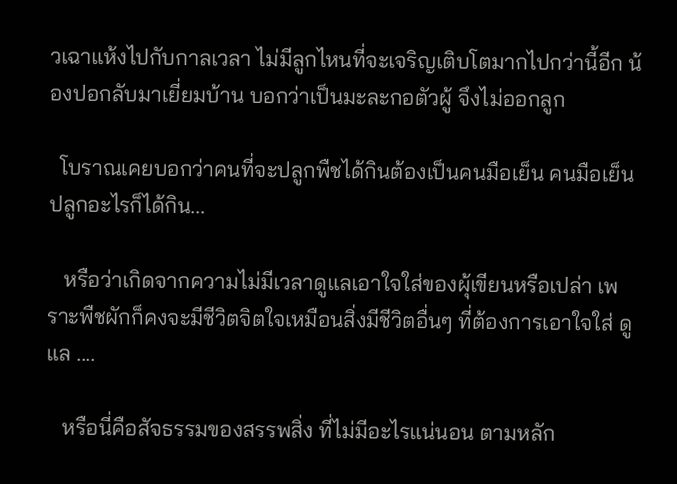วเฉาแห้งไปกับกาลเวลา ไม่มีลูกไหนที่จะเจริญเติบโตมากไปกว่านี้อีก น้องปอกลับมาเยี่ยมบ้าน บอกว่าเป็นมะละกอตัวผู้ จึงไม่ออกลูก

  โบราณเคยบอกว่าคนที่จะปลูกพืชได้กินต้องเป็นคนมือเย็น คนมือเย็นปลูกอะไรก็ได้กิน...

   หรือว่าเกิดจากความไม่มีเวลาดูแลเอาใจใส่ของผุ้เขียนหรือเปล่า เพราะพืชผักก็คงจะมีชีวิตจิตใจเหมือนสิ่งมีชีวิตอื่นๆ ที่ต้องการเอาใจใส่ ดูแล ....

   หรือนี่คือสัจธรรมของสรรพสิ่ง ที่ไม่มีอะไรแน่นอน ตามหลัก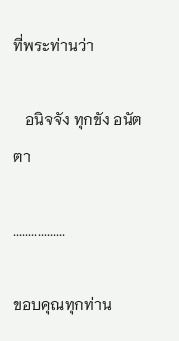ที่พระท่านว่า

   อนิจจัง ทุกขัง อนัตตา

.................

ขอบคุณทุกท่าน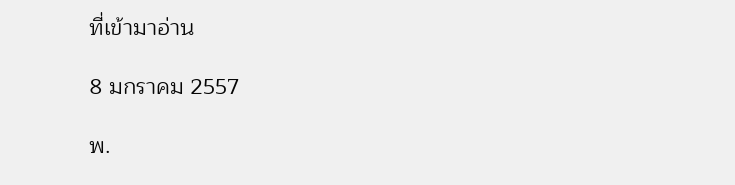ที่เข้ามาอ่าน

8 มกราคม 2557

พ.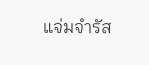แจ่มจำรัส